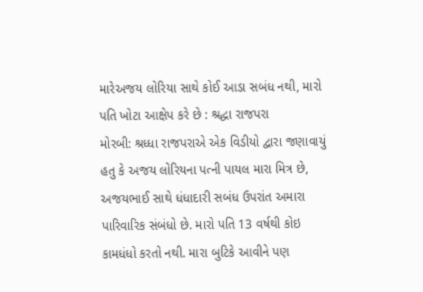મારેઅજય લોરિયા સાથે કોઈ આડા સબંધ નથી, મારો પતિ ખોટા આક્ષેપ કરે છે : શ્રદ્ધા રાજપરા
મોરબી: શ્રધ્ધા રાજપરાએ એક વિડીયો દ્વારા જણાવાયું હતુ કે અજય લોરિયના પત્ની પાયલ મારા મિત્ર છે, અજયભાઈ સાથે ધંધાદારી સબંધ ઉપરાંત અમારા પારિવારિક સંબંધો છે. મારો પતિ 13 વર્ષથી કોઇ કામધંધો કરતો નથી. મારા બુટિકે આવીને પણ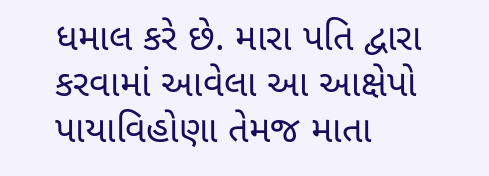ધમાલ કરે છે. મારા પતિ દ્વારા કરવામાં આવેલા આ આક્ષેપો પાયાવિહોણા તેમજ માતા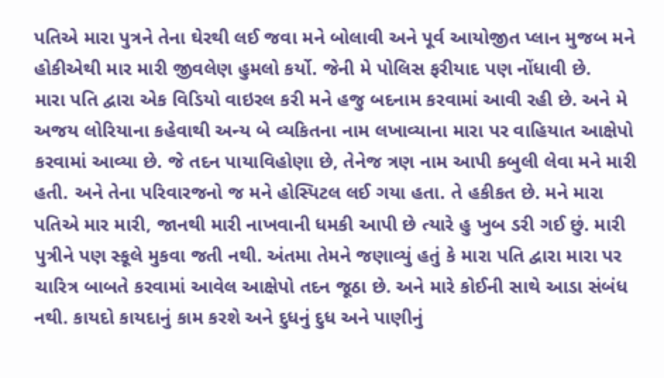પતિએ મારા પુત્રને તેના ઘેરથી લઈ જવા મને બોલાવી અને પૂર્વ આયોજીત પ્લાન મુજબ મને હોકીએથી માર મારી જીવલેણ હુમલો કર્યો. જેની મે પોલિસ ફરીયાદ પણ નોંધાવી છે.
મારા પતિ દ્વારા એક વિડિયો વાઇરલ કરી મને હજુ બદનામ કરવામાં આવી રહી છે. અને મે અજય લોરિયાના કહેવાથી અન્ય બે વ્યકિતના નામ લખાવ્યાના મારા પર વાહિયાત આક્ષેપો કરવામાં આવ્યા છે. જે તદન પાયાવિહોણા છે, તેનેજ ત્રણ નામ આપી કબુલી લેવા મને મારી હતી. અને તેના પરિવારજનો જ મને હોસ્પિટલ લઈ ગયા હતા. તે હકીકત છે. મને મારા પતિએ માર મારી, જાનથી મારી નાખવાની ધમકી આપી છે ત્યારે હુ ખુબ ડરી ગઈ છું. મારી પુત્રીને પણ સ્કૂલે મુકવા જતી નથી. અંતમા તેમને જણાવ્યું હતું કે મારા પતિ દ્વારા મારા પર ચારિત્ર બાબતે કરવામાં આવેલ આક્ષેપો તદન જૂઠા છે. અને મારે કોઈની સાથે આડા સંબંધ નથી. કાયદો કાયદાનું કામ કરશે અને દુધનું દુધ અને પાણીનું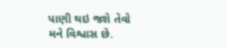પાણી થઇ જશે તેવો મને વિશ્વાસ છે.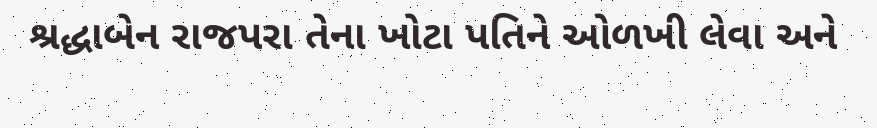શ્રદ્ધાબેન રાજપરા તેના ખોટા પતિને ઓળખી લેવા અને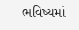ભવિષ્યમાં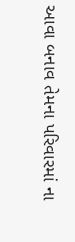આવા બનાવ તેમના પરિવારમાં ના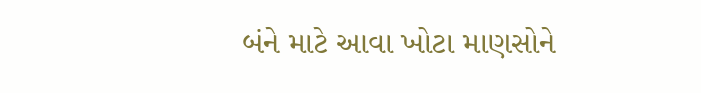બંને માટે આવા ખોટા માણસોને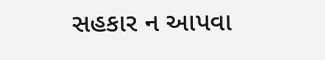સહકાર ન આપવા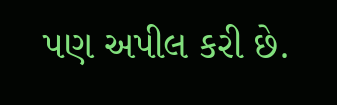પણ અપીલ કરી છે.